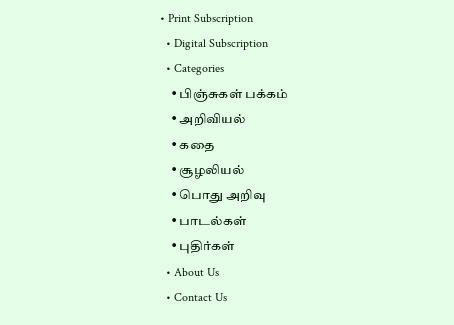• Print Subscription
  • Digital Subscription
  • Categories
    • பிஞ்சுகள் பக்கம்
    • அறிவியல்
    • கதை
    • சூழலியல்
    • பொது அறிவு
    • பாடல்கள்
    • புதிர்கள்
  • About Us
  • Contact Us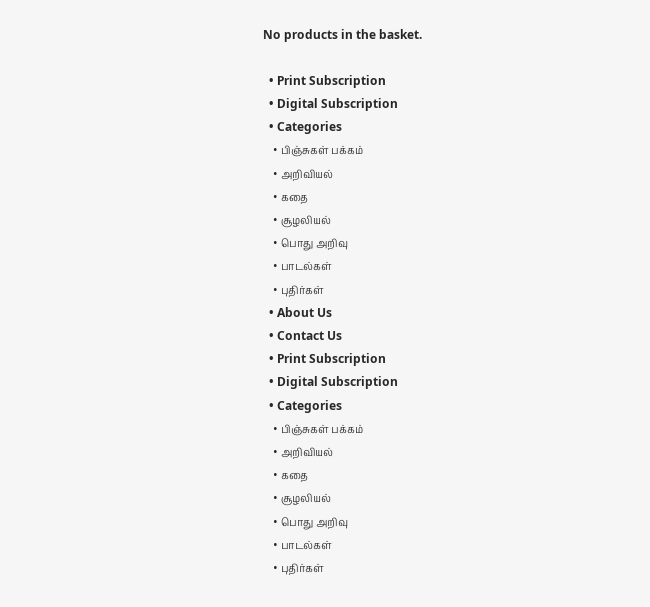No products in the basket.

  • Print Subscription
  • Digital Subscription
  • Categories
    • பிஞ்சுகள் பக்கம்
    • அறிவியல்
    • கதை
    • சூழலியல்
    • பொது அறிவு
    • பாடல்கள்
    • புதிர்கள்
  • About Us
  • Contact Us
  • Print Subscription
  • Digital Subscription
  • Categories
    • பிஞ்சுகள் பக்கம்
    • அறிவியல்
    • கதை
    • சூழலியல்
    • பொது அறிவு
    • பாடல்கள்
    • புதிர்கள்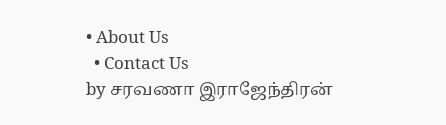• About Us
  • Contact Us
by சரவணா இராஜேந்திரன்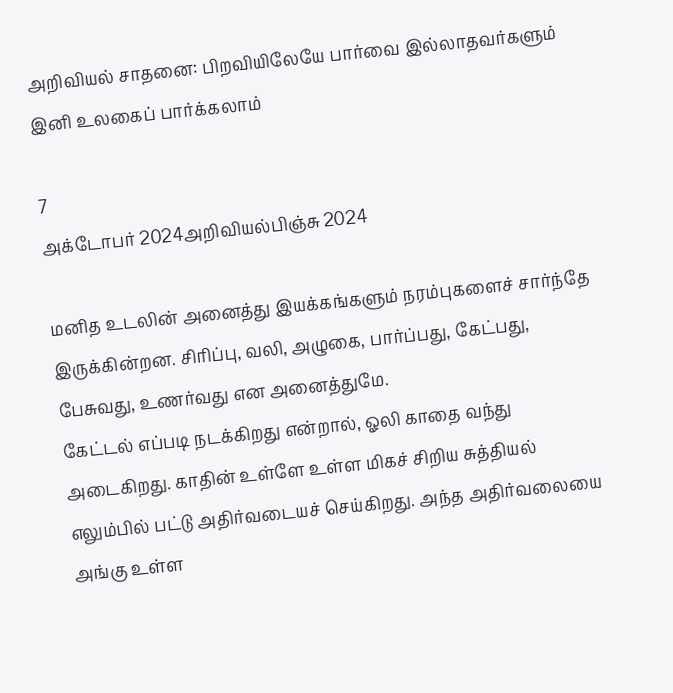அறிவியல் சாதனை: பிறவியிலேயே பார்வை இல்லாதவர்களும் இனி உலகைப் பார்க்கலாம்

7
அக்டோபர் 2024அறிவியல்பிஞ்சு 2024

மனித உடலின் அனைத்து இயக்கங்களும் நரம்புகளைச் சார்ந்தே இருக்கின்றன. சிரிப்பு, வலி, அழுகை, பார்ப்பது, கேட்பது, பேசுவது, உணர்வது என அனைத்துமே.
கேட்டல் எப்படி நடக்கிறது என்றால், ஓலி காதை வந்து அடைகிறது. காதின் உள்ளே உள்ள மிகச் சிறிய சுத்தியல் எலும்பில் பட்டு அதிர்வடையச் செய்கிறது. அந்த அதிர்வலையை அங்கு உள்ள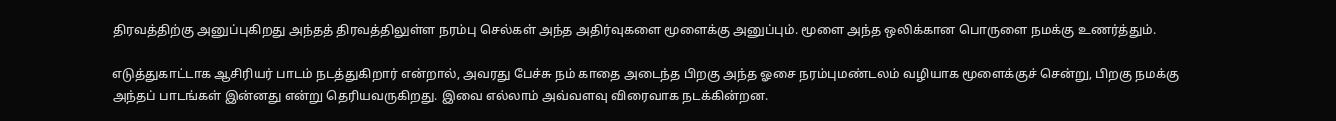திரவத்திற்கு அனுப்புகிறது அந்தத் திரவத்திலுள்ள நரம்பு செல்கள் அந்த அதிர்வுகளை மூளைக்கு அனுப்பும். மூளை அந்த ஒலிக்கான பொருளை நமக்கு உணர்த்தும்.

எடுத்துகாட்டாக ஆசிரியர் பாடம் நடத்துகிறார் என்றால், அவரது பேச்சு நம் காதை அடைந்த பிறகு அந்த ஓசை நரம்புமண்டலம் வழியாக மூளைக்குச் சென்று, பிறகு நமக்கு அந்தப் பாடங்கள் இன்னது என்று தெரியவருகிறது. இவை எல்லாம் அவ்வளவு விரைவாக நடக்கின்றன.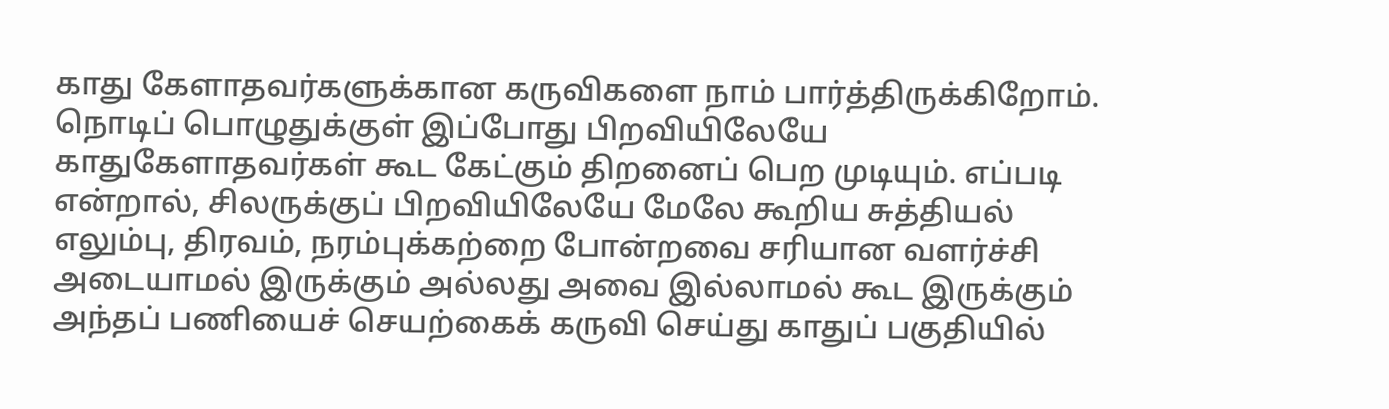காது கேளாதவர்களுக்கான கருவிகளை நாம் பார்த்திருக்கிறோம். நொடிப் பொழுதுக்குள் இப்போது பிறவியிலேயே காதுகேளாதவர்கள் கூட கேட்கும் திறனைப் பெற முடியும். எப்படி என்றால், சிலருக்குப் பிறவியிலேயே மேலே கூறிய சுத்தியல் எலும்பு, திரவம், நரம்புக்கற்றை போன்றவை சரியான வளர்ச்சி அடையாமல் இருக்கும் அல்லது அவை இல்லாமல் கூட இருக்கும்
அந்தப் பணியைச் செயற்கைக் கருவி செய்து காதுப் பகுதியில்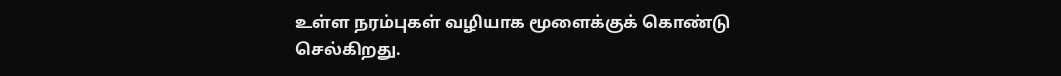உள்ள நரம்புகள் வழியாக மூளைக்குக் கொண்டு செல்கிறது.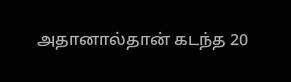அதானால்தான் கடந்த 20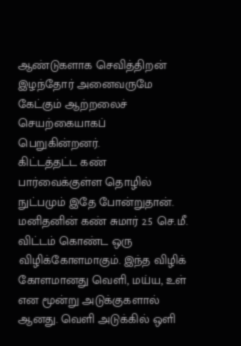ஆண்டுகளாக செவித்திறன் இழந்தோர் அனைவருமே கேட்கும் ஆற்றலைச் செயற்கையாகப் பெறுகின்றனர்.
கிட்டத்தட்ட கண் பார்வைக்குள்ள தொழில் நுட்பமும் இதே போன்றுதான்.
மனிதனின் கண் சுமார் 2.5 செ.மீ. விட்டம் கொண்ட ஒரு விழிக்கோளமாகும். இந்த விழிக் கோளமானது வெளி, மய்ய, உள் என மூன்று அடுக்குகளால் ஆனது. வெளி அடுக்கில் ஒளி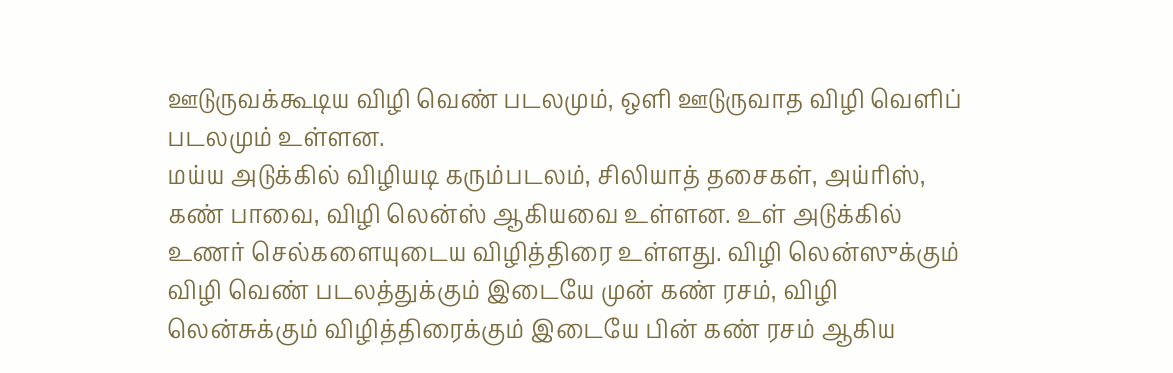ஊடுருவக்கூடிய விழி வெண் படலமும், ஒளி ஊடுருவாத விழி வெளிப் படலமும் உள்ளன.
மய்ய அடுக்கில் விழியடி கரும்படலம், சிலியாத் தசைகள், அய்ரிஸ், கண் பாவை, விழி லென்ஸ் ஆகியவை உள்ளன. உள் அடுக்கில் உணர் செல்களையுடைய விழித்திரை உள்ளது. விழி லென்ஸுக்கும் விழி வெண் படலத்துக்கும் இடையே முன் கண் ரசம், விழி லென்சுக்கும் விழித்திரைக்கும் இடையே பின் கண் ரசம் ஆகிய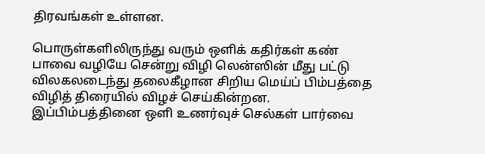திரவங்கள் உள்ளன.

பொருள்களிலிருந்து வரும் ஒளிக் கதிர்கள் கண் பாவை வழியே சென்று விழி லென்ஸின் மீது பட்டு விலகலடைந்து தலைகீழான சிறிய மெய்ப் பிம்பத்தை விழித் திரையில் விழச் செய்கின்றன. இப்பிம்பத்தினை ஒளி உணர்வுச் செல்கள் பார்வை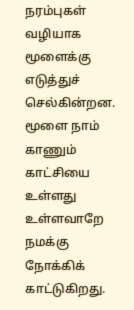நரம்புகள் வழியாக மூளைக்கு எடுத்துச் செல்கின்றன. மூளை நாம் காணும் காட்சியை உள்ளது உள்ளவாறே நமக்கு நோக்கிக் காட்டுகிறது.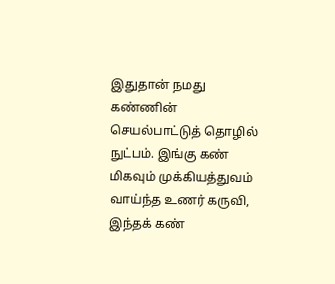இதுதான் நமது கண்ணின் செயல்பாட்டுத் தொழில் நுட்பம். இங்கு கண் மிகவும் முக்கியத்துவம் வாய்ந்த உணர் கருவி, இந்தக் கண்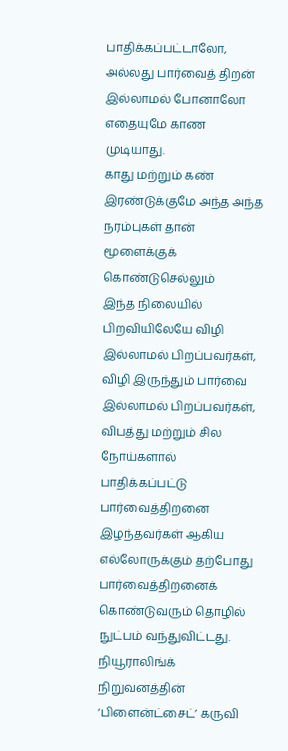பாதிக்கப்பட்டாலோ, அல்லது பார்வைத் திறன் இல்லாமல் போனாலோ எதையுமே காண முடியாது.
காது மற்றும் கண் இரண்டுக்குமே அந்த அந்த நரம்புகள் தான் மூளைக்குக் கொண்டுசெல்லும்
இந்த நிலையில் பிறவியிலேயே விழி இல்லாமல் பிறப்பவர்கள், விழி இருந்தும் பார்வை இல்லாமல் பிறப்பவர்கள், விபத்து மற்றும் சில நோய்களால் பாதிக்கப்பட்டு பார்வைத்திறனை இழந்தவர்கள் ஆகிய எல்லோருக்கும் தற்போது பார்வைத்திறனைக் கொண்டுவரும் தொழில் நுட்பம் வந்துவிட்டது.
நியூராலிங்க் நிறுவனத்தின் ‘பிளைன்ட்சைட்’ கருவி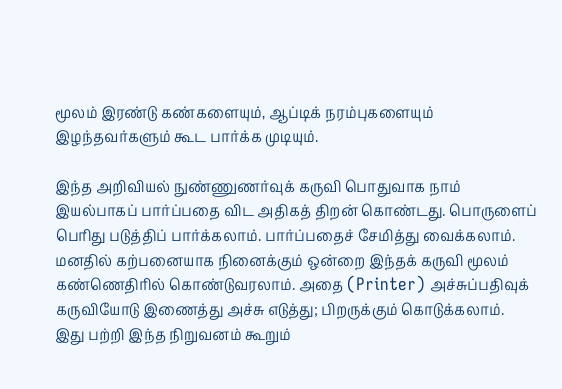மூலம் இரண்டு கண்களையும், ஆப்டிக் நரம்புகளையும் இழந்தவர்களும் கூட பார்க்க முடியும்.

இந்த அறிவியல் நுண்ணுணர்வுக் கருவி பொதுவாக நாம் இயல்பாகப் பார்ப்பதை விட அதிகத் திறன் கொண்டது. பொருளைப் பெரிது படுத்திப் பார்க்கலாம். பார்ப்பதைச் சேமித்து வைக்கலாம். மனதில் கற்பனையாக நினைக்கும் ஒன்றை இந்தக் கருவி மூலம் கண்ணெதிரில் கொண்டுவரலாம். அதை (Printer) அச்சுப்பதிவுக் கருவியோடு இணைத்து அச்சு எடுத்து; பிறருக்கும் கொடுக்கலாம்.
இது பற்றி இந்த நிறுவனம் கூறும்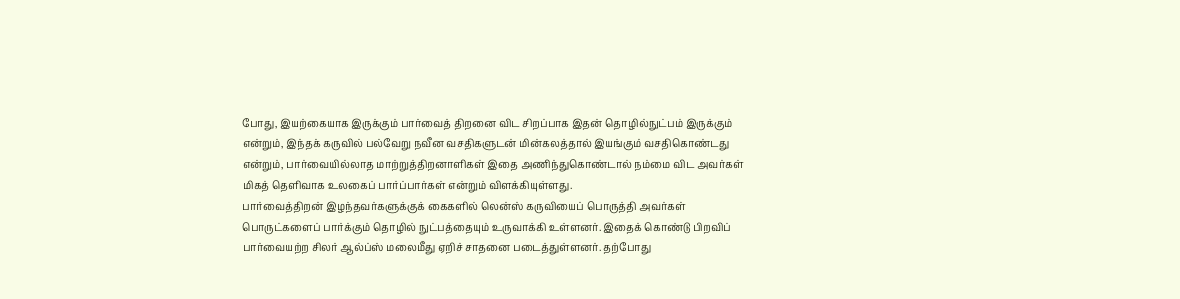போது, இயற்கையாக இருக்கும் பார்வைத் திறனை விட சிறப்பாக இதன் தொழில்நுட்பம் இருக்கும் என்றும், இந்தக் கருவில் பல்வேறு நவீன வசதிகளுடன் மின்கலத்தால் இயங்கும் வசதிகொண்டது என்றும், பார்வையில்லாத மாற்றுத்திறனாளிகள் இதை அணிந்துகொண்டால் நம்மை விட அவர்கள் மிகத் தெளிவாக உலகைப் பார்ப்பார்கள் என்றும் விளக்கியுள்ளது.
பார்வைத்திறன் இழந்தவர்களுக்குக் கைகளில் லென்ஸ் கருவியைப் பொருத்தி அவர்கள் பொருட்களைப் பார்க்கும் தொழில் நுட்பத்தையும் உருவாக்கி உள்ளனர். இதைக் கொண்டு பிறவிப் பார்வையற்ற சிலர் ஆல்ப்ஸ் மலைமீது ஏறிச் சாதனை படைத்துள்ளனர். தற்போது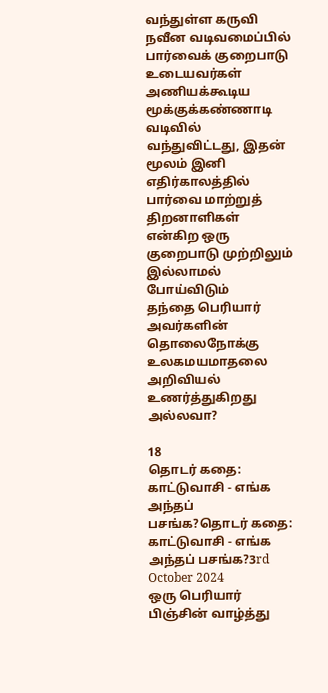வந்துள்ள கருவி நவீன வடிவமைப்பில் பார்வைக் குறைபாடு உடையவர்கள் அணியக்கூடிய மூக்குக்கண்ணாடி வடிவில் வந்துவிட்டது, இதன் மூலம் இனி எதிர்காலத்தில் பார்வை மாற்றுத் திறனாளிகள் என்கிற ஒரு குறைபாடு முற்றிலும் இல்லாமல் போய்விடும்
தந்தை பெரியார் அவர்களின் தொலைநோக்கு உலகமயமாதலை அறிவியல் உணர்த்துகிறது அல்லவா?

18
தொடர் கதை: காட்டுவாசி - எங்க அந்தப் பசங்க?தொடர் கதை: காட்டுவாசி - எங்க அந்தப் பசங்க?3rd October 2024
ஒரு பெரியார் பிஞ்சின் வாழ்த்து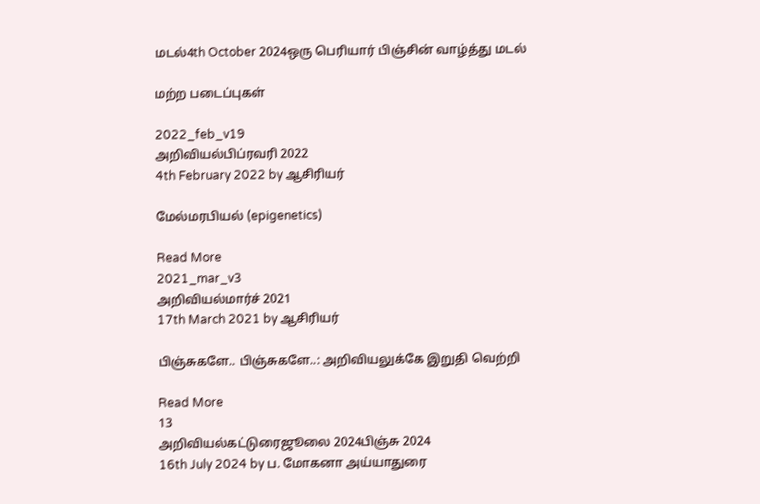மடல்4th October 2024ஒரு பெரியார் பிஞ்சின் வாழ்த்து மடல்

மற்ற படைப்புகள்

2022_feb_v19
அறிவியல்பிப்ரவரி 2022
4th February 2022 by ஆசிரியர்

மேல்மரபியல் (epigenetics)

Read More
2021_mar_v3
அறிவியல்மார்ச் 2021
17th March 2021 by ஆசிரியர்

பிஞ்சுகளே.. பிஞ்சுகளே..: அறிவியலுக்கே இறுதி வெற்றி

Read More
13
அறிவியல்கட்டுரைஜூலை 2024பிஞ்சு 2024
16th July 2024 by ப. மோகனா அய்யாதுரை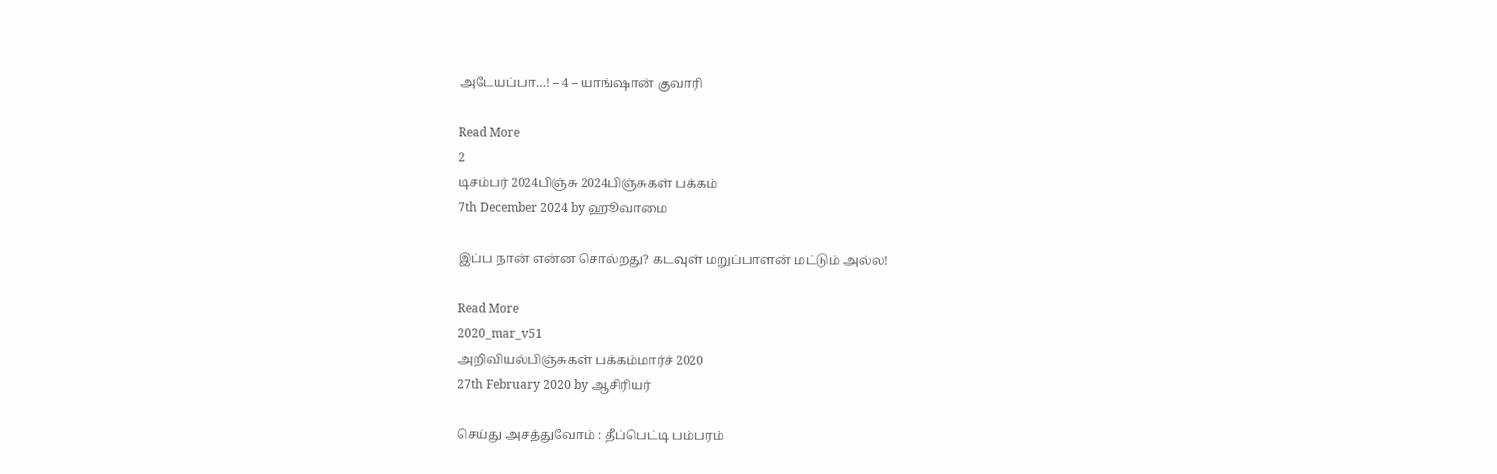அடேயப்பா…! – 4 – யாங்ஷான் குவாரி

Read More
2
டிசம்பர் 2024பிஞ்சு 2024பிஞ்சுகள் பக்கம்
7th December 2024 by ஹூவாமை

இப்ப நான் என்ன சொல்றது? கடவுள் மறுப்பாளன் மட்டும் அல்ல!

Read More
2020_mar_v51
அறிவியல்பிஞ்சுகள் பக்கம்மார்ச் 2020
27th February 2020 by ஆசிரியர்

செய்து அசத்துவோம் : தீப்பெட்டி பம்பரம்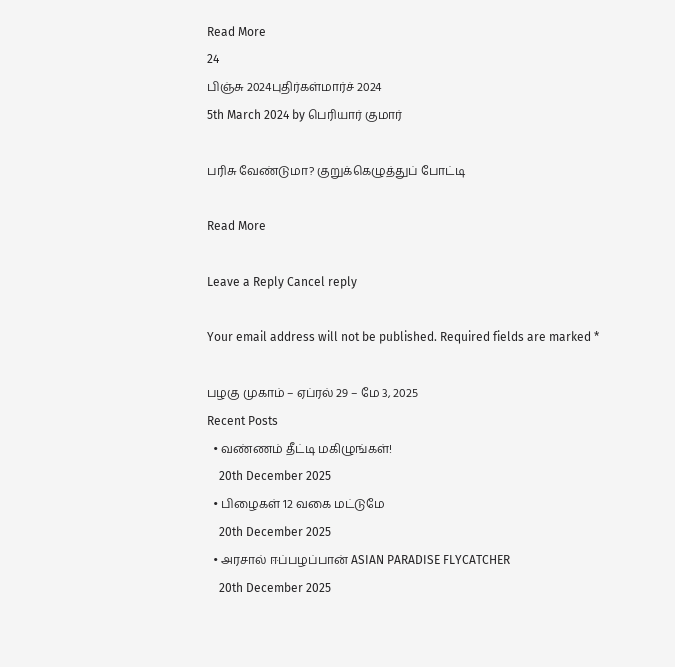Read More
24
பிஞ்சு 2024புதிர்கள்மார்ச் 2024
5th March 2024 by பெரியார் குமார்

பரிசு வேண்டுமா? குறுக்கெழுத்துப் போட்டி

Read More

Leave a Reply Cancel reply

Your email address will not be published. Required fields are marked *

பழகு முகாம் – ஏப்ரல் 29 – மே 3, 2025
Recent Posts
  • வண்ணம் தீட்டி மகிழுங்கள்!
    20th December 2025
  • பிழைகள் 12 வகை மட்டுமே
    20th December 2025
  • அரசால் ஈப்பழப்பான் ASIAN PARADISE FLYCATCHER
    20th December 2025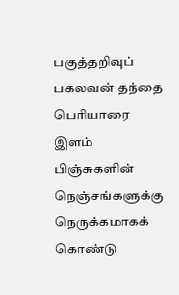பகுத்தறிவுப் பகலவன் தந்தை பெரியாரை இளம் பிஞ்சுகளின் நெஞ்சங்களுக்கு நெருக்கமாகக் கொண்டு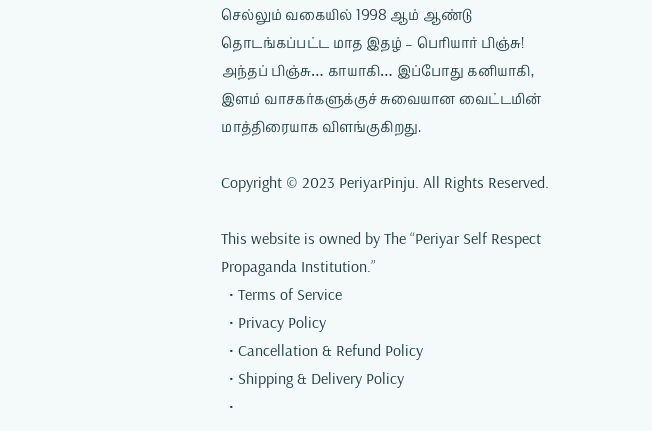செல்லும் வகையில் 1998 ஆம் ஆண்டு தொடங்கப்பட்ட மாத இதழ் – பெரியார் பிஞ்சு! அந்தப் பிஞ்சு… காயாகி… இப்போது கனியாகி, இளம் வாசகர்களுக்குச் சுவையான வைட்டமின் மாத்திரையாக விளங்குகிறது.

Copyright © 2023 PeriyarPinju. All Rights Reserved.

This website is owned by The “Periyar Self Respect Propaganda Institution.”
  • Terms of Service
  • Privacy Policy
  • Cancellation & Refund Policy
  • Shipping & Delivery Policy
  •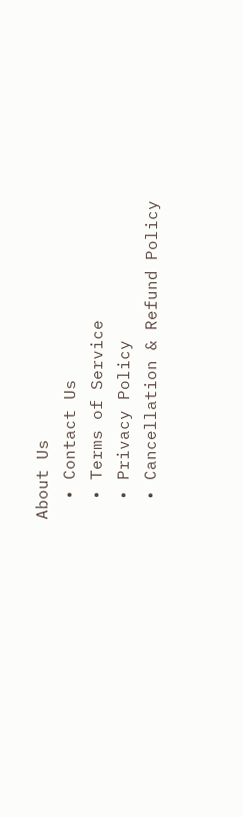About Us
  • Contact Us
  • Terms of Service
  • Privacy Policy
  • Cancellation & Refund Policy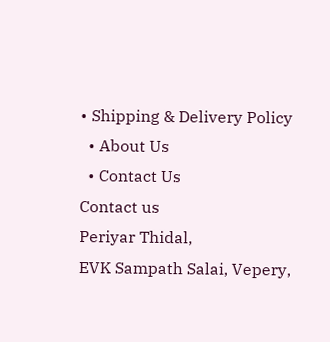• Shipping & Delivery Policy
  • About Us
  • Contact Us
Contact us
Periyar Thidal,
EVK Sampath Salai, Vepery,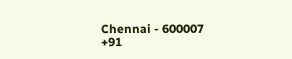Chennai - 600007
+91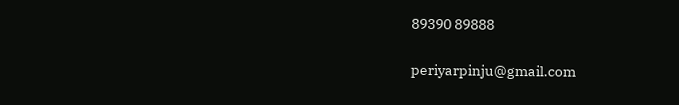89390 89888

periyarpinju@gmail.com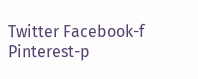Twitter Facebook-f Pinterest-p